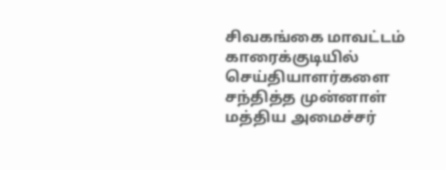சிவகங்கை மாவட்டம் காரைக்குடியில் செய்தியாளர்களை சந்தித்த முன்னாள் மத்திய அமைச்சர்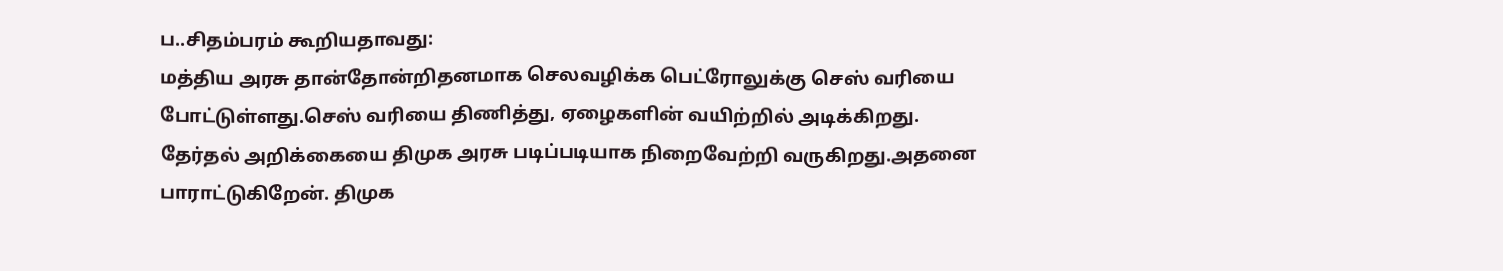ப..சிதம்பரம் கூறியதாவது:
மத்திய அரசு தான்தோன்றிதனமாக செலவழிக்க பெட்ரோலுக்கு செஸ் வரியை போட்டுள்ளது.செஸ் வரியை திணித்து, ஏழைகளின் வயிற்றில் அடிக்கிறது.
தேர்தல் அறிக்கையை திமுக அரசு படிப்படியாக நிறைவேற்றி வருகிறது.அதனை பாராட்டுகிறேன். திமுக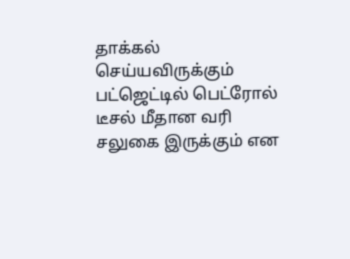தாக்கல் செய்யவிருக்கும் பட்ஜெட்டில் பெட்ரோல் டீசல் மீதான வரி சலுகை இருக்கும் என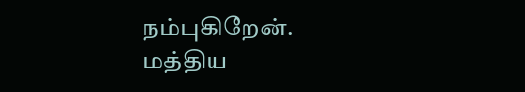நம்புகிறேன்.
மத்திய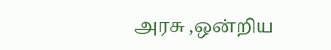அரசு ,ஒன்றிய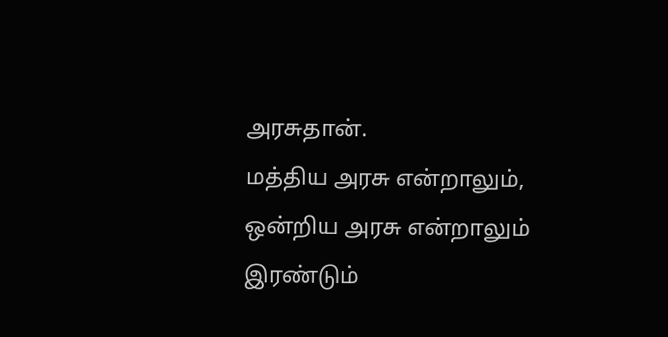அரசுதான்.
மத்திய அரசு என்றாலும், ஒன்றிய அரசு என்றாலும் இரண்டும்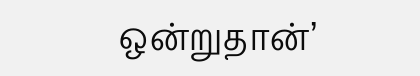ஒன்றுதான்’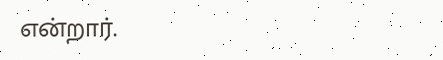என்றார்.